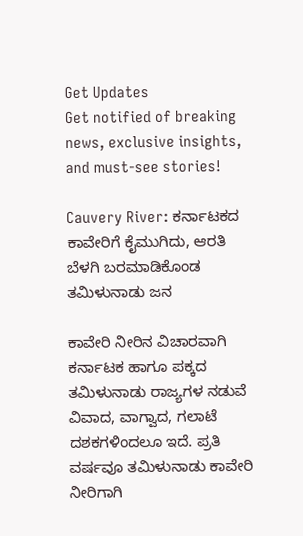Get Updates
Get notified of breaking news, exclusive insights, and must-see stories!

Cauvery River: ಕರ್ನಾಟಕದ ಕಾವೇರಿಗೆ ಕೈಮುಗಿದು, ಆರತಿ ಬೆಳಗಿ ಬರಮಾಡಿಕೊಂಡ ತಮಿಳುನಾಡು ಜನ

ಕಾವೇರಿ ನೀರಿನ ವಿಚಾರವಾಗಿ ಕರ್ನಾಟಕ ಹಾಗೂ ಪಕ್ಕದ ತಮಿಳುನಾಡು ರಾಜ್ಯಗಳ ನಡುವೆ ವಿವಾದ, ವಾಗ್ವಾದ, ಗಲಾಟೆ ದಶಕಗಳಿಂದಲೂ ಇದೆ. ಪ್ರತಿ ವರ್ಷವೂ ತಮಿಳುನಾಡು ಕಾವೇರಿ ನೀರಿಗಾಗಿ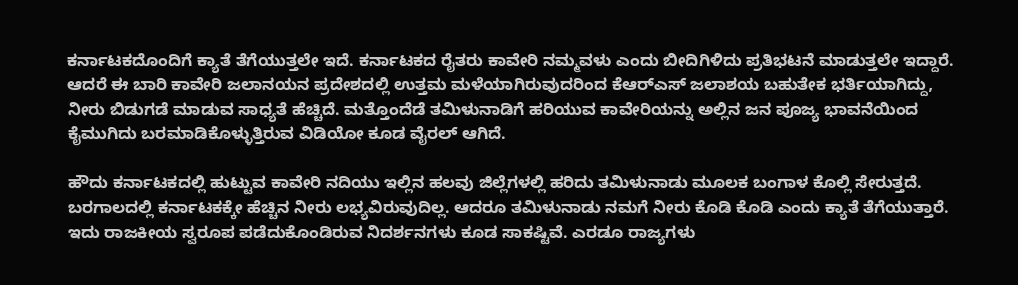ಕರ್ನಾಟಕದೊಂದಿಗೆ ಕ್ಯಾತೆ ತೆಗೆಯುತ್ತಲೇ ಇದೆ. ಕರ್ನಾಟಕದ ರೈತರು ಕಾವೇರಿ ನಮ್ಮವಳು ಎಂದು ಬೀದಿಗಿಳಿದು ಪ್ರತಿಭಟನೆ ಮಾಡುತ್ತಲೇ ಇದ್ದಾರೆ. ಆದರೆ ಈ ಬಾರಿ ಕಾವೇರಿ ಜಲಾನಯನ ಪ್ರದೇಶದಲ್ಲಿ ಉತ್ತಮ ಮಳೆಯಾಗಿರುವುದರಿಂದ ಕೆಆರ್‌ಎಸ್‌ ಜಲಾಶಯ ಬಹುತೇಕ ಭರ್ತಿಯಾಗಿದ್ದು, ನೀರು ಬಿಡುಗಡೆ ಮಾಡುವ ಸಾಧ್ಯತೆ ಹೆಚ್ಚಿದೆ. ಮತ್ತೊಂದೆಡೆ ತಮಿಳುನಾಡಿಗೆ ಹರಿಯುವ ಕಾವೇರಿಯನ್ನು ಅಲ್ಲಿನ ಜನ ಪೂಜ್ಯ ಭಾವನೆಯಿಂದ ಕೈಮುಗಿದು ಬರಮಾಡಿಕೊಳ್ಳುತ್ತಿರುವ ವಿಡಿಯೋ ಕೂಡ ವೈರಲ್‌ ಆಗಿದೆ.

ಹೌದು ಕರ್ನಾಟಕದಲ್ಲಿ ಹುಟ್ಟುವ ಕಾವೇರಿ ನದಿಯು ಇಲ್ಲಿನ ಹಲವು ಜಿಲ್ಲೆಗಳಲ್ಲಿ ಹರಿದು ತಮಿಳುನಾಡು ಮೂಲಕ ಬಂಗಾಳ ಕೊಲ್ಲಿ ಸೇರುತ್ತದೆ. ಬರಗಾಲದಲ್ಲಿ ಕರ್ನಾಟಕಕ್ಕೇ ಹೆಚ್ಚಿನ ನೀರು ಲಭ್ಯವಿರುವುದಿಲ್ಲ. ಆದರೂ ತಮಿಳುನಾಡು ನಮಗೆ ನೀರು ಕೊಡಿ ಕೊಡಿ ಎಂದು ಕ್ಯಾತೆ ತೆಗೆಯುತ್ತಾರೆ. ಇದು ರಾಜಕೀಯ ಸ್ವರೂಪ ಪಡೆದುಕೊಂಡಿರುವ ನಿದರ್ಶನಗಳು ಕೂಡ ಸಾಕಷ್ಟಿವೆ. ಎರಡೂ ರಾಜ್ಯಗಳು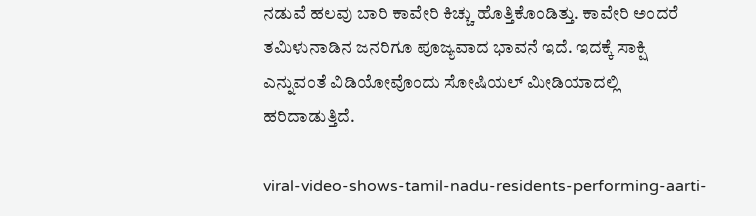ನಡುವೆ ಹಲವು ಬಾರಿ ಕಾವೇರಿ ಕಿಚ್ಚು ಹೊತ್ತಿಕೊಂಡಿತ್ತು. ಕಾವೇರಿ ಅಂದರೆ ತಮಿಳುನಾಡಿನ ಜನರಿಗೂ ಪೂಜ್ಯವಾದ ಭಾವನೆ ಇದೆ. ಇದಕ್ಕೆ ಸಾಕ್ಷಿ ಎನ್ನುವಂತೆ ವಿಡಿಯೋವೊಂದು ಸೋಷಿಯಲ್‌ ಮೀಡಿಯಾದಲ್ಲಿ ಹರಿದಾಡುತ್ತಿದೆ.

viral-video-shows-tamil-nadu-residents-performing-aarti-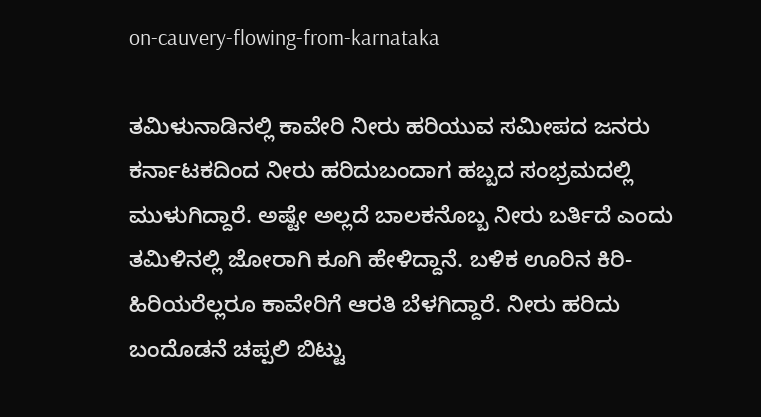on-cauvery-flowing-from-karnataka

ತಮಿಳುನಾಡಿನಲ್ಲಿ ಕಾವೇರಿ ನೀರು ಹರಿಯುವ ಸಮೀಪದ ಜನರು ಕರ್ನಾಟಕದಿಂದ ನೀರು ಹರಿದುಬಂದಾಗ ಹಬ್ಬದ ಸಂಭ್ರಮದಲ್ಲಿ ಮುಳುಗಿದ್ದಾರೆ. ಅಷ್ಟೇ ಅಲ್ಲದೆ ಬಾಲಕನೊಬ್ಬ ನೀರು ಬರ್ತಿದೆ ಎಂದು ತಮಿಳಿನಲ್ಲಿ ಜೋರಾಗಿ ಕೂಗಿ ಹೇಳಿದ್ದಾನೆ. ಬಳಿಕ ಊರಿನ ಕಿರಿ-ಹಿರಿಯರೆಲ್ಲರೂ ಕಾವೇರಿಗೆ ಆರತಿ ಬೆಳಗಿದ್ದಾರೆ. ನೀರು ಹರಿದು ಬಂದೊಡನೆ ಚಪ್ಪಲಿ ಬಿಟ್ಟು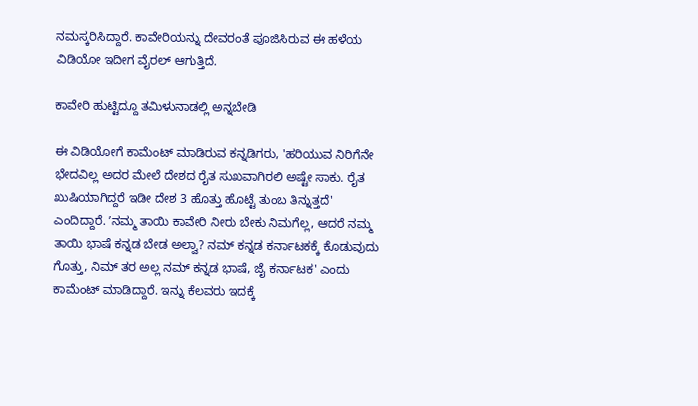ನಮಸ್ಕರಿಸಿದ್ದಾರೆ. ಕಾವೇರಿಯನ್ನು ದೇವರಂತೆ ಪೂಜಿಸಿರುವ ಈ ಹಳೆಯ ವಿಡಿಯೋ ಇದೀಗ ವೈರಲ್‌ ಆಗುತ್ತಿದೆ.

ಕಾವೇರಿ ಹುಟ್ಟಿದ್ದೂ ತಮಿಳುನಾಡಲ್ಲಿ ಅನ್ನಬೇಡಿ

ಈ ವಿಡಿಯೋಗೆ ಕಾಮೆಂಟ್‌ ಮಾಡಿರುವ ಕನ್ನಡಿಗರು, 'ಹರಿಯುವ ನಿರಿಗೆನೇ ಭೇದವಿಲ್ಲ ಅದರ ಮೇಲೆ ದೇಶದ ರೈತ ಸುಖವಾಗಿರಲಿ ಅಷ್ಟೇ ಸಾಕು. ರೈತ ಖುಷಿಯಾಗಿದ್ದರೆ ಇಡೀ ದೇಶ 3 ಹೊತ್ತು ಹೊಟ್ಟೆ ತುಂಬ ತಿನ್ನುತ್ತದೆ' ಎಂದಿದ್ದಾರೆ. ʼನಮ್ಮ ತಾಯಿ ಕಾವೇರಿ ನೀರು ಬೇಕು ನಿಮಗೆಲ್ಲ, ಆದರೆ ನಮ್ಮ ತಾಯಿ ಭಾಷೆ ಕನ್ನಡ ಬೇಡ ಅಲ್ವಾ? ನಮ್ ಕನ್ನಡ ಕರ್ನಾಟಕಕ್ಕೆ ಕೊಡುವುದು ಗೊತ್ತು, ನಿಮ್ ತರ ಅಲ್ಲ ನಮ್ ಕನ್ನಡ ಭಾಷೆ, ಜೈ ಕರ್ನಾಟಕ' ಎಂದು ಕಾಮೆಂಟ್‌ ಮಾಡಿದ್ದಾರೆ. ಇನ್ನು ಕೆಲವರು ಇದಕ್ಕೆ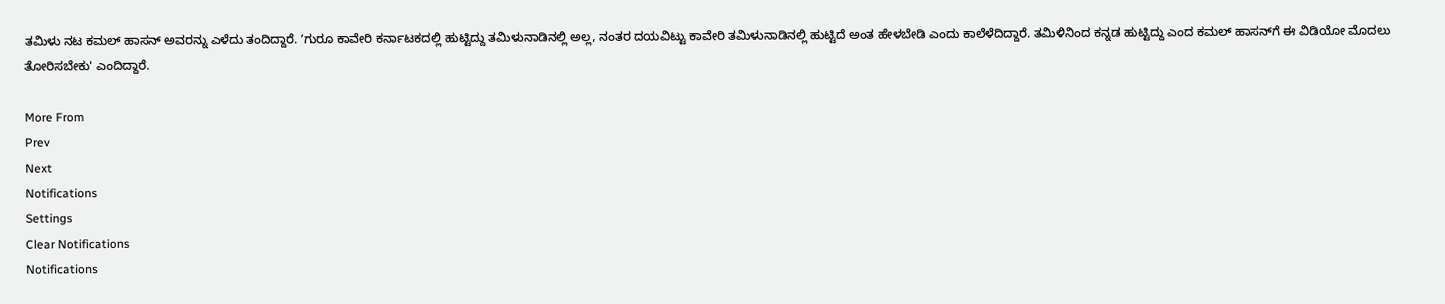ತಮಿಳು ನಟ ಕಮಲ್‌ ಹಾಸನ್‌ ಅವರನ್ನು ಎಳೆದು ತಂದಿದ್ದಾರೆ. ʼಗುರೂ ಕಾವೇರಿ ಕರ್ನಾಟಕದಲ್ಲಿ ಹುಟ್ಟಿದ್ದು ತಮಿಳುನಾಡಿನಲ್ಲಿ ಅಲ್ಲ, ನಂತರ ದಯವಿಟ್ಟು ಕಾವೇರಿ ತಮಿಳುನಾಡಿನಲ್ಲಿ ಹುಟ್ಟಿದೆ ಅಂತ ಹೇಳಬೇಡಿ ಎಂದು ಕಾಲೆಳೆದಿದ್ದಾರೆ. ತಮಿಳಿನಿಂದ ಕನ್ನಡ ಹುಟ್ಟಿದ್ದು ಎಂದ ಕಮಲ್‌ ಹಾಸನ್‌ಗೆ ಈ ವಿಡಿಯೋ ಮೊದಲು ತೋರಿಸಬೇಕು' ಎಂದಿದ್ದಾರೆ.

More From
Prev
Next
Notifications
Settings
Clear Notifications
Notifications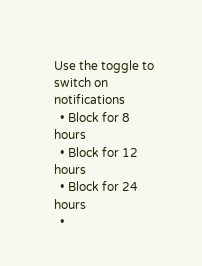Use the toggle to switch on notifications
  • Block for 8 hours
  • Block for 12 hours
  • Block for 24 hours
  •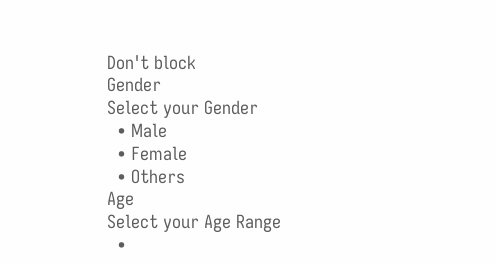Don't block
Gender
Select your Gender
  • Male
  • Female
  • Others
Age
Select your Age Range
  •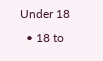Under 18
  • 18 to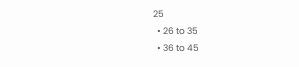25
  • 26 to 35
  • 36 to 45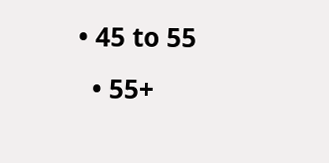• 45 to 55
  • 55+